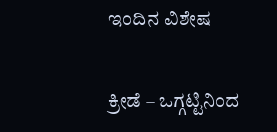ಇಂದಿನ ವಿಶೇಷ

ಕ್ರೀಡೆ – ಒಗ್ಗಟ್ಟಿನಿಂದ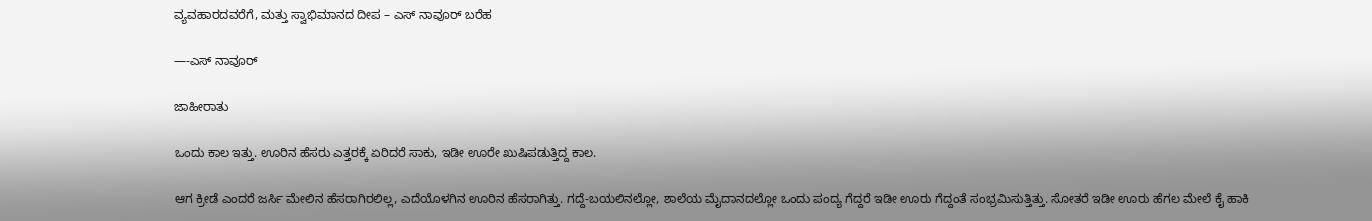ವ್ಯವಹಾರದವರೆಗೆ, ಮತ್ತು ಸ್ವಾಭಿಮಾನದ ದೀಪ – ಎಸ್ ನಾವೂರ್ ಬರೆಹ

—-ಎಸ್ ನಾವೂರ್

ಜಾಹೀರಾತು

ಒಂದು ಕಾಲ ಇತ್ತು. ಊರಿನ ಹೆಸರು ಎತ್ತರಕ್ಕೆ ಏರಿದರೆ ಸಾಕು, ಇಡೀ ಊರೇ ಖುಷಿಪಡುತ್ತಿದ್ದ ಕಾಲ.

ಆಗ ಕ್ರೀಡೆ ಎಂದರೆ ಜರ್ಸಿ ಮೇಲಿನ ಹೆಸರಾಗಿರಲಿಲ್ಲ, ಎದೆಯೊಳಗಿನ ಊರಿನ ಹೆಸರಾಗಿತ್ತು. ಗದ್ದೆ-ಬಯಲಿನಲ್ಲೋ, ಶಾಲೆಯ ಮೈದಾನದಲ್ಲೋ ಒಂದು ಪಂದ್ಯ ಗೆದ್ದರೆ ಇಡೀ ಊರು ಗೆದ್ದಂತೆ ಸಂಭ್ರಮಿಸುತ್ತಿತ್ತು. ಸೋತರೆ ಇಡೀ ಊರು ಹೆಗಲ ಮೇಲೆ ಕೈ ಹಾಕಿ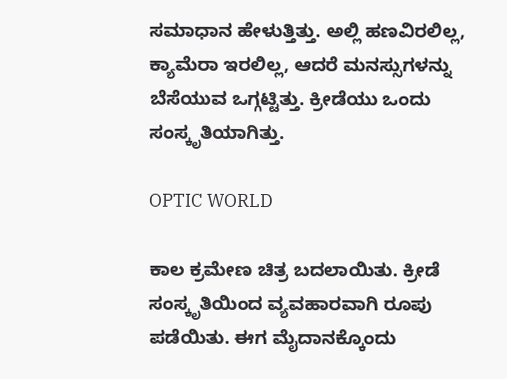ಸಮಾಧಾನ ಹೇಳುತ್ತಿತ್ತು. ಅಲ್ಲಿ ಹಣವಿರಲಿಲ್ಲ, ಕ್ಯಾಮೆರಾ ಇರಲಿಲ್ಲ, ಆದರೆ ಮನಸ್ಸುಗಳನ್ನು ಬೆಸೆಯುವ ಒಗ್ಗಟ್ಟಿತ್ತು. ಕ್ರೀಡೆಯು ಒಂದು ಸಂಸ್ಕೃತಿಯಾಗಿತ್ತು.

OPTIC WORLD

ಕಾಲ ಕ್ರಮೇಣ ಚಿತ್ರ ಬದಲಾಯಿತು. ಕ್ರೀಡೆ ಸಂಸ್ಕೃತಿಯಿಂದ ವ್ಯವಹಾರವಾಗಿ ರೂಪು ಪಡೆಯಿತು. ಈಗ ಮೈದಾನಕ್ಕೊಂದು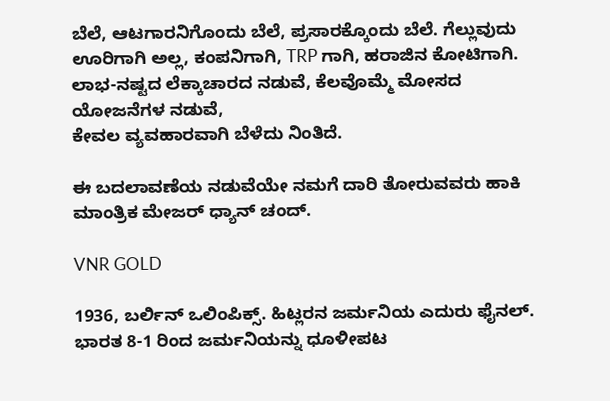ಬೆಲೆ, ಆಟಗಾರನಿಗೊಂದು ಬೆಲೆ, ಪ್ರಸಾರಕ್ಕೊಂದು ಬೆಲೆ. ಗೆಲ್ಲುವುದು ಊರಿಗಾಗಿ ಅಲ್ಲ, ಕಂಪನಿಗಾಗಿ, TRP ಗಾಗಿ, ಹರಾಜಿನ ಕೋಟಿಗಾಗಿ. ಲಾಭ-ನಷ್ಟದ ಲೆಕ್ಕಾಚಾರದ ನಡುವೆ, ಕೆಲವೊಮ್ಮೆ ಮೋಸದ ಯೋಜನೆಗಳ ನಡುವೆ,
ಕೇವಲ ವ್ಯವಹಾರವಾಗಿ ಬೆಳೆದು ನಿಂತಿದೆ.

ಈ ಬದಲಾವಣೆಯ ನಡುವೆಯೇ ನಮಗೆ ದಾರಿ ತೋರುವವರು ಹಾಕಿ ಮಾಂತ್ರಿಕ ಮೇಜರ್ ಧ್ಯಾನ್ ಚಂದ್.

VNR GOLD

1936, ಬರ್ಲಿನ್ ಒಲಿಂಪಿಕ್ಸ್. ಹಿಟ್ಲರನ ಜರ್ಮನಿಯ ಎದುರು ಫೈನಲ್. ಭಾರತ 8-1 ರಿಂದ ಜರ್ಮನಿಯನ್ನು ಧೂಳೀಪಟ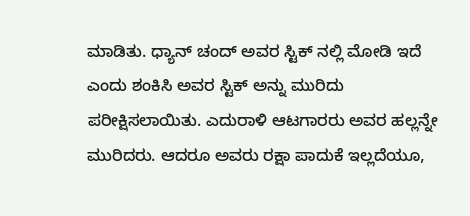ಮಾಡಿತು. ಧ್ಯಾನ್ ಚಂದ್ ಅವರ ಸ್ಟಿಕ್ ನಲ್ಲಿ ಮೋಡಿ ಇದೆ ಎಂದು ಶಂಕಿಸಿ ಅವರ ಸ್ಟಿಕ್ ಅನ್ನು ಮುರಿದು ಪರೀಕ್ಷಿಸಲಾಯಿತು. ಎದುರಾಳಿ ಆಟಗಾರರು ಅವರ ಹಲ್ಲನ್ನೇ ಮುರಿದರು. ಆದರೂ ಅವರು ರಕ್ಷಾ ಪಾದುಕೆ ಇಲ್ಲದೆಯೂ,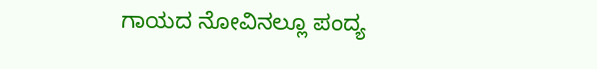ಗಾಯದ ನೋವಿನಲ್ಲೂ ಪಂದ್ಯ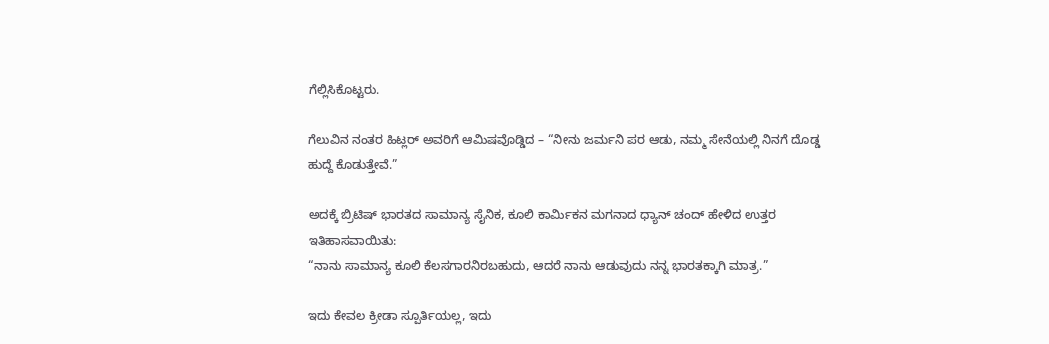ಗೆಲ್ಲಿಸಿಕೊಟ್ಟರು.

ಗೆಲುವಿನ ನಂತರ ಹಿಟ್ಲರ್ ಅವರಿಗೆ ಆಮಿಷವೊಡ್ಡಿದ – “ನೀನು ಜರ್ಮನಿ ಪರ ಆಡು, ನಮ್ಮ ಸೇನೆಯಲ್ಲಿ ನಿನಗೆ ದೊಡ್ಡ ಹುದ್ದೆ ಕೊಡುತ್ತೇವೆ.”

ಅದಕ್ಕೆ ಬ್ರಿಟಿಷ್ ಭಾರತದ ಸಾಮಾನ್ಯ ಸೈನಿಕ, ಕೂಲಿ ಕಾರ್ಮಿಕನ ಮಗನಾದ ಧ್ಯಾನ್ ಚಂದ್ ಹೇಳಿದ ಉತ್ತರ ಇತಿಹಾಸವಾಯಿತು:
“ನಾನು ಸಾಮಾನ್ಯ ಕೂಲಿ ಕೆಲಸಗಾರನಿರಬಹುದು, ಆದರೆ ನಾನು ಆಡುವುದು ನನ್ನ ಭಾರತಕ್ಕಾಗಿ ಮಾತ್ರ.”

ಇದು ಕೇವಲ ಕ್ರೀಡಾ ಸ್ಪೂರ್ತಿಯಲ್ಲ, ಇದು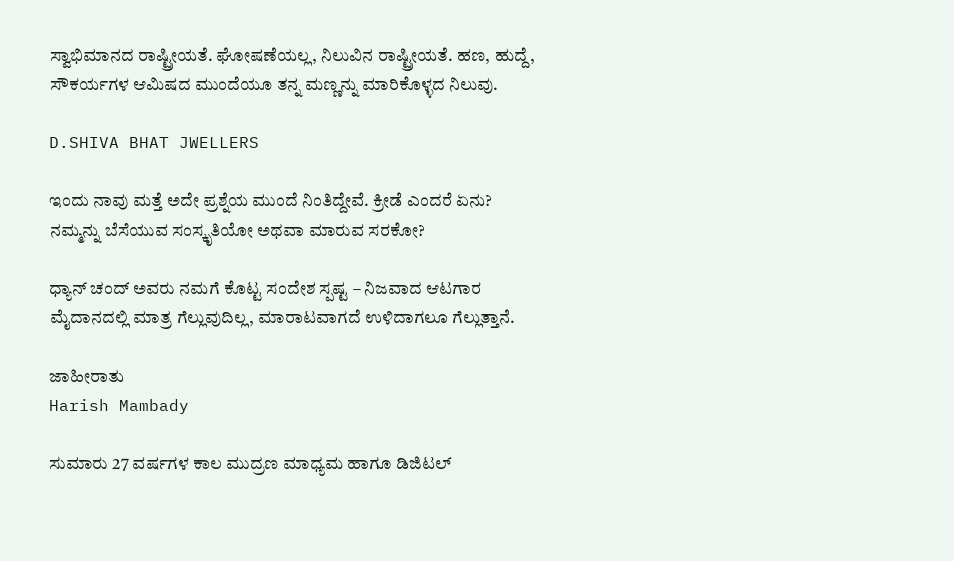ಸ್ವಾಭಿಮಾನದ ರಾಷ್ಟ್ರೀಯತೆ. ಘೋಷಣೆಯಲ್ಲ, ನಿಲುವಿನ ರಾಷ್ಟ್ರೀಯತೆ. ಹಣ, ಹುದ್ದೆ, ಸೌಕರ್ಯಗಳ ಆಮಿಷದ ಮುಂದೆಯೂ ತನ್ನ ಮಣ್ಣನ್ನು ಮಾರಿಕೊಳ್ಳದ ನಿಲುವು.

D.SHIVA BHAT JWELLERS

ಇಂದು ನಾವು ಮತ್ತೆ ಅದೇ ಪ್ರಶ್ನೆಯ ಮುಂದೆ ನಿಂತಿದ್ದೇವೆ. ಕ್ರೀಡೆ ಎಂದರೆ ಏನು? ನಮ್ಮನ್ನು ಬೆಸೆಯುವ ಸಂಸ್ಕೃತಿಯೋ ಅಥವಾ ಮಾರುವ ಸರಕೋ?

ಧ್ಯಾನ್ ಚಂದ್ ಅವರು ನಮಗೆ ಕೊಟ್ಟ ಸಂದೇಶ ಸ್ಪಷ್ಟ – ನಿಜವಾದ ಆಟಗಾರ ಮೈದಾನದಲ್ಲಿ ಮಾತ್ರ ಗೆಲ್ಲುವುದಿಲ್ಲ, ಮಾರಾಟವಾಗದೆ ಉಳಿದಾಗಲೂ ಗೆಲ್ಲುತ್ತಾನೆ.

ಜಾಹೀರಾತು
Harish Mambady

ಸುಮಾರು 27 ವರ್ಷಗಳ ಕಾಲ ಮುದ್ರಣ ಮಾಧ್ಯಮ ಹಾಗೂ ಡಿಜಿಟಲ್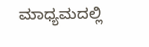ಮಾಧ್ಯಮದಲ್ಲಿ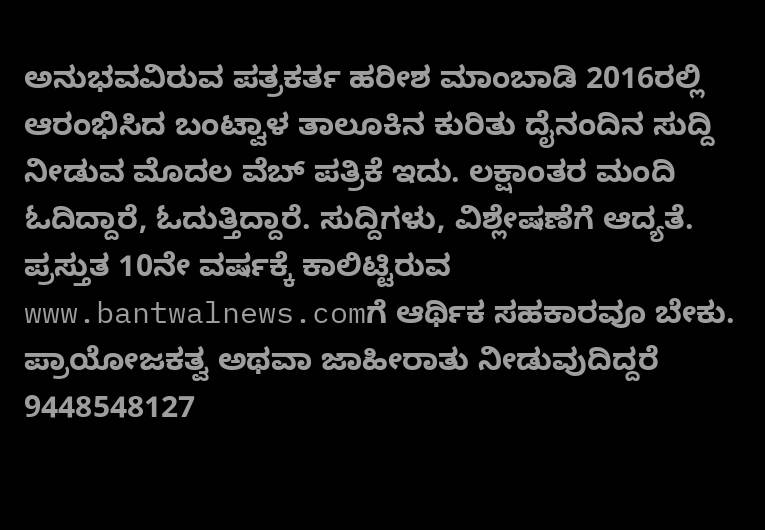ಅನುಭವವಿರುವ ಪತ್ರಕರ್ತ ಹರೀಶ ಮಾಂಬಾಡಿ 2016ರಲ್ಲಿ ಆರಂಭಿಸಿದ ಬಂಟ್ವಾಳ ತಾಲೂಕಿನ ಕುರಿತು ದೈನಂದಿನ ಸುದ್ದಿ ನೀಡುವ ಮೊದಲ ವೆಬ್ ಪತ್ರಿಕೆ ಇದು. ಲಕ್ಷಾಂತರ ಮಂದಿ ಓದಿದ್ದಾರೆ, ಓದುತ್ತಿದ್ದಾರೆ. ಸುದ್ದಿಗಳು, ವಿಶ್ಲೇಷಣೆಗೆ ಆದ್ಯತೆ. ಪ್ರಸ್ತುತ 10ನೇ ವರ್ಷಕ್ಕೆ ಕಾಲಿಟ್ಟಿರುವ www.bantwalnews.comಗೆ ಆರ್ಥಿಕ ಸಹಕಾರವೂ ಬೇಕು. ಪ್ರಾಯೋಜಕತ್ವ ಅಥವಾ ಜಾಹೀರಾತು ನೀಡುವುದಿದ್ದರೆ 9448548127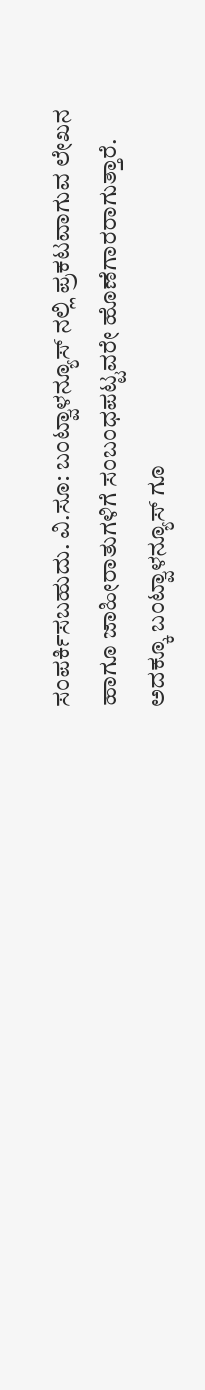ಸಂಪರ್ಕಿಸಬಹುದು. ವಿ.ಸೂ: ಬಂಟ್ವಾಳನ್ಯೂಸ್ ನಲ್ಲಿ ಪ್ರಕಟವಾಗುವ ಲೇಖನ ಹಾಗೂ ಜಾಹೀರಾತುಗಳಿಗೆ ಸಂಬಂಧಪಟ್ಟವರೇ ಹೊಣೆಗಾರರಾಗುತ್ತಾರೆ. ಅದಕ್ಕೂ ಬಂಟ್ವಾಳನ್ಯೂಸ್ ಗೂ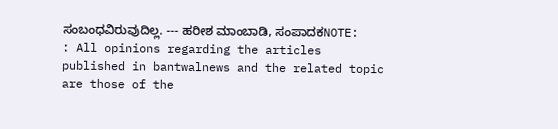ಸಂಬಂಧವಿರುವುದಿಲ್ಲ. --- ಹರೀಶ ಮಾಂಬಾಡಿ, ಸಂಪಾದಕNOTE: : All opinions regarding the articles published in bantwalnews and the related topic are those of the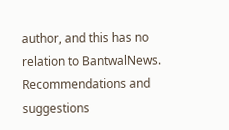author, and this has no relation to BantwalNews. Recommendations and suggestions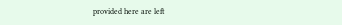provided here are left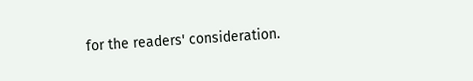for the readers' consideration.